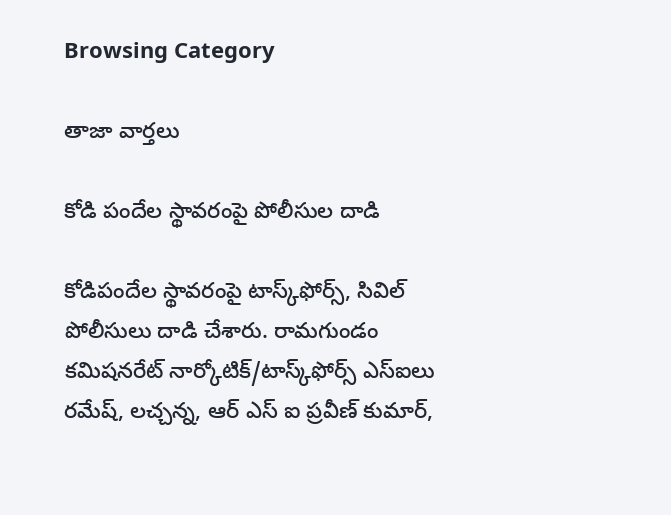Browsing Category

తాజా వార్తలు

కోడి పందేల స్థావరంపై పోలీసుల దాడి

కోడిపందేల స్థావ‌రంపై టాస్క్‌ఫోర్స్‌, సివిల్ పోలీసులు దాడి చేశారు. రామగుండం కమిషనరేట్ నార్కోటిక్/టాస్క్‌ఫోర్స్ ఎస్‌ఐలు రమేష్, లచ్చన్న, ఆర్ ఎస్ ఐ ప్రవీణ్ కుమార్,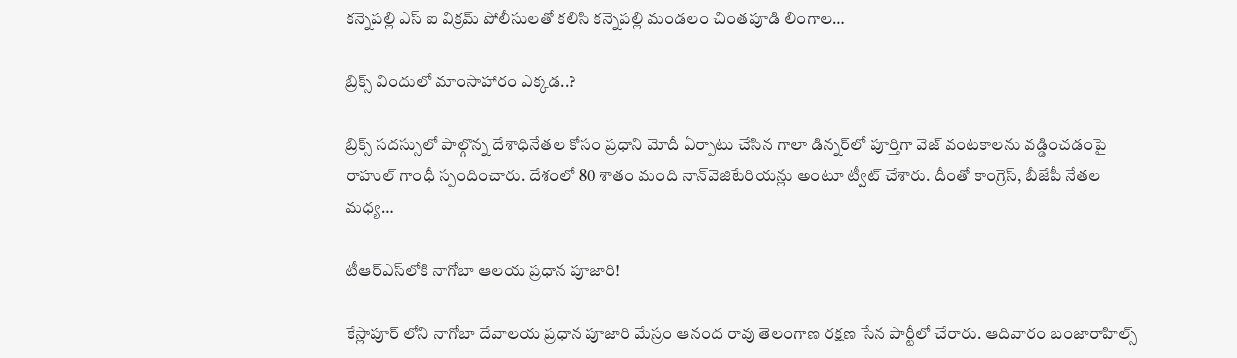కన్నెపల్లి ఎస్ ఐ విక్రమ్ పోలీసులతో కలిసి కన్నెపల్లి మండలం చింతపూడి లింగాల…

బ్రిక్స్ విందులో మాంసాహారం ఎక్క‌డ‌..?

బ్రిక్స్ సదస్సులో పాల్గొన్న దేశాధినేతల కోసం ప్రధాని మోదీ ఏర్పాటు చేసిన గాలా డిన్నర్‌లో పూర్తిగా వెజ్ వంటకాలను వడ్డించడంపై రాహుల్ గాంధీ స్పందించారు. దేశంలో 80 శాతం మంది నాన్‌వెజిటేరియన్లు అంటూ ట్వీట్ చేశారు. దీంతో కాంగ్రెస్, బీజేపీ నేతల మధ్య…

టీఆర్ఎస్‌లోకి నాగోబా ఆలయ ప్రధాన పూజారి!

కేస్లాపూర్ లోని నాగోబా దేవాలయ ప్రధాన పూజారి మేస్రం ఆనంద రావు తెలంగాణ రక్షణ సేన పార్టీలో చేరారు. ఆదివారం బంజారాహిల్స్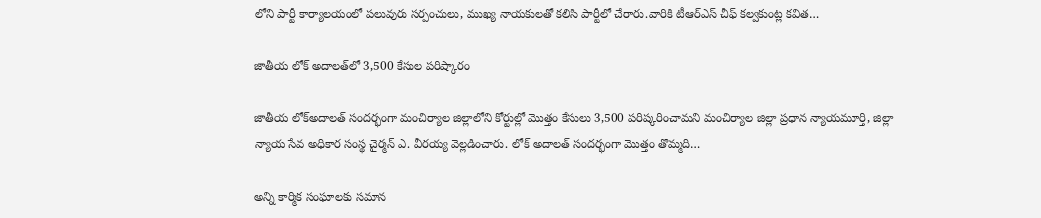లోని పార్టీ కార్యాలయంలో పలువురు సర్పంచులు, ముఖ్య నాయకులతో కలిసి పార్టీలో చేరారు.వారికి టీఆర్ఎస్ చీఫ్ కల్వకుంట్ల కవిత…

జాతీయ లోక్ అదాల‌త్‌లో 3,500 కేసుల పరిష్కారం

జాతీయ లోక్‌అదాలత్ సంద‌ర్భంగా మంచిర్యాల జిల్లాలోని కోర్టుల్లో మొత్తం కేసులు 3,500 పరిష్కరించామని మంచిర్యాల జిల్లా ప్రధాన న్యాయమూర్తి, జిల్లా న్యాయ సేవ అధికార సంస్థ చైర్మ‌న్ ఎ. వీరయ్య వెల్ల‌డించారు. లోక్ అదాల‌త్ సంద‌ర్భంగా మొత్తం తొమ్మ‌ది…

అన్ని కార్మిక సంఘాలకు సమాన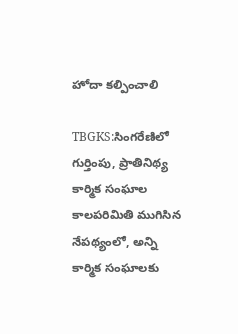హోదా కల్పించాలి

TBGKS:సింగరేణిలో గుర్తింపు, ప్రాతినిథ్య‌ కార్మిక సంఘాల కాలపరిమితి ముగిసిన నేపథ్యంలో, అన్ని కార్మిక సంఘాలకు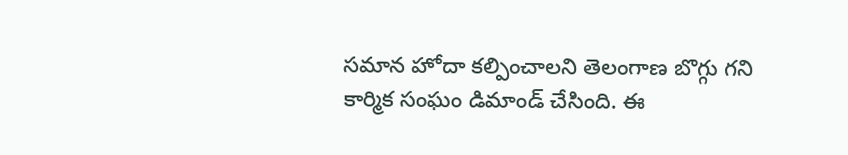సమాన హోదా కల్పించాలని తెలంగాణ బొగ్గు గ‌ని కార్మిక సంఘం డిమాండ్ చేసింది. ఈ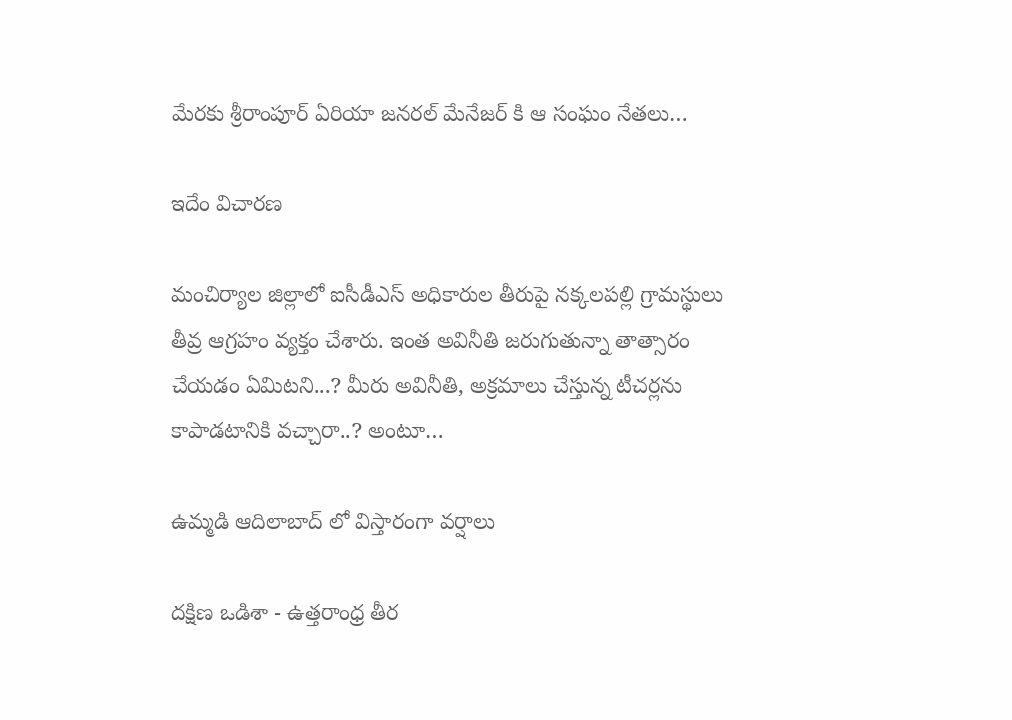మేర‌కు శ్రీరాంపూర్ ఏరియా జనరల్ మేనేజర్ కి ఆ సంఘం నేత‌లు…

ఇదేం విచార‌ణ‌

మంచిర్యాల జిల్లాలో ఐసీడీఎస్ అధికారుల తీరుపై న‌క్క‌ల‌ప‌ల్లి గ్రామ‌స్థులు తీవ్ర ఆగ్ర‌హం వ్య‌క్తం చేశారు. ఇంత అవినీతి జ‌రుగుతున్నా తాత్సారం చేయ‌డం ఏమిట‌ని...? మీరు అవినీతి, అక్ర‌మాలు చేస్తున్న టీచ‌ర్ల‌ను కాపాడ‌టానికి వ‌చ్చారా..? అంటూ…

ఉమ్మడి ఆదిలాబాద్ లో విస్తారంగా వర్షాలు

దక్షిణ ఒడిశా - ఉత్తరాంధ్ర తీర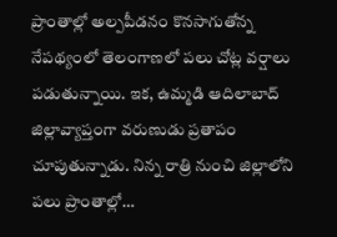ప్రాంతాల్లో అల్పపీడనం కొనసాగుతోన్న నేప‌థ్యంలో తెలంగాణ‌లో ప‌లు చోట్ల వ‌ర్షాలు ప‌డుతున్నాయి. ఇక‌, ఉమ్మడి ఆదిలాబాద్ జిల్లావ్యాప్తంగా వరుణుడు ప్రతాపం చూపుతున్నాడు. నిన్న రాత్రి నుంచి జిల్లాలోని పలు ప్రాంతాల్లో…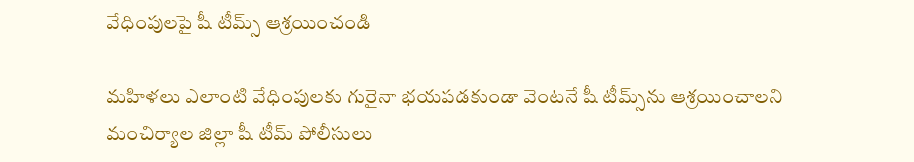వేధింపులపై షీ టీమ్స్ ఆశ్రయించండి

మహిళలు ఎలాంటి వేధింపులకు గురైనా భయపడకుండా వెంటనే షీ టీమ్స్‌ను ఆశ్రయించాలని మంచిర్యాల జిల్లా షీ టీమ్ పోలీసులు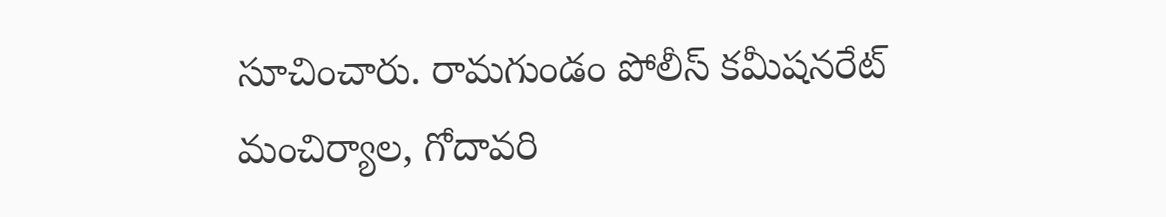సూచించారు. రామగుండం పోలీస్ కమీషనరేట్ మంచిర్యాల, గోదావరి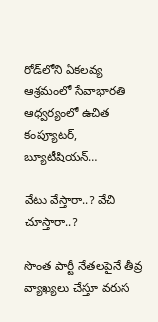రోడ్‌లోని ఏకలవ్య ఆశ్రమంలో సేవాభారతి ఆధ్వర్యంలో ఉచిత కంప్యూటర్, బ్యూటీషియన్…

వేటు వేస్తారా..? వేచి చూస్తారా..?

సొంత పార్టీ నేతలపైనే తీవ్ర వ్యాఖ్యలు చేస్తూ వరుస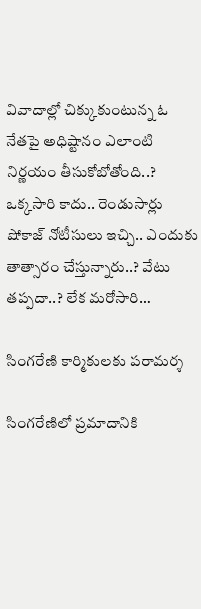వివాదాల్లో చిక్కుకుంటున్న ఓ నేతపై అధిష్టానం ఎలాంటి నిర్ణయం తీసుకోబోతోంది..? ఒక్కసారి కాదు.. రెండుసార్లు షోకాజ్ నోటీసులు ఇచ్చి.. ఎందుకు తాత్సారం చేస్తున్నారు..? వేటు తప్పదా..? లేక మరోసారి…

సింగ‌రేణి కార్మికుల‌కు ప‌రామ‌ర్శ

సింగ‌రేణిలో ప్రమాదానికి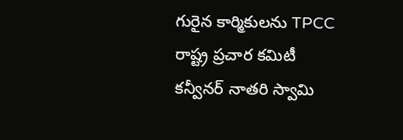గురైన కార్మికుల‌ను TPCC రాష్ట్ర ప్రచార కమిటీ కన్వీనర్ నాతరి స్వామి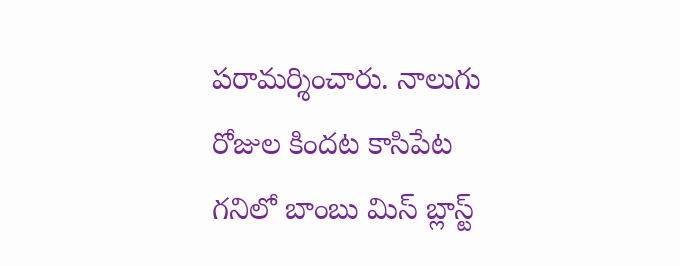ప‌రామ‌ర్శించారు. నాలుగు రోజుల కింద‌ట కాసిపేట గ‌నిలో బాంబు మిస్ బ్లాస్ట్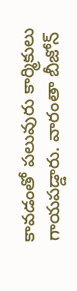కావడంతో ప‌లువురు కార్మికులు గాయ‌ప‌డ్డారు. వారంతా బీజోన్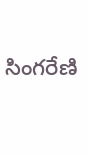సింగరేణి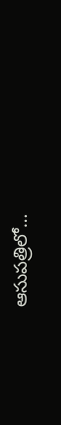ఆసుపత్రిలో…